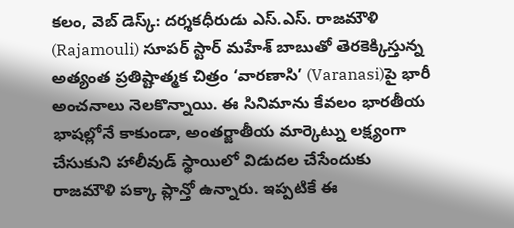కలం, వెబ్ డెస్క్: దర్శకధీరుడు ఎస్.ఎస్. రాజమౌళి (Rajamouli) సూపర్ స్టార్ మహేశ్ బాబుతో తెరకెక్కిస్తున్న అత్యంత ప్రతిష్టాత్మక చిత్రం ‘వారణాసి’ (Varanasi)పై భారీ అంచనాలు నెలకొన్నాయి. ఈ సినిమాను కేవలం భారతీయ భాషల్లోనే కాకుండా, అంతర్జాతీయ మార్కెట్ను లక్ష్యంగా చేసుకుని హాలీవుడ్ స్థాయిలో విడుదల చేసేందుకు రాజమౌళి పక్కా ప్లాన్తో ఉన్నారు. ఇప్పటికే ఈ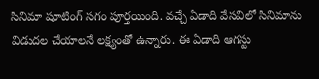సినిమా షూటింగ్ సగం పూర్తయింది. వచ్చే ఏడాది వేసవిలో సినిమాను విడుదల చేయాలనే లక్ష్యంతో ఉన్నారు. ఈ ఏడాది ఆగస్టు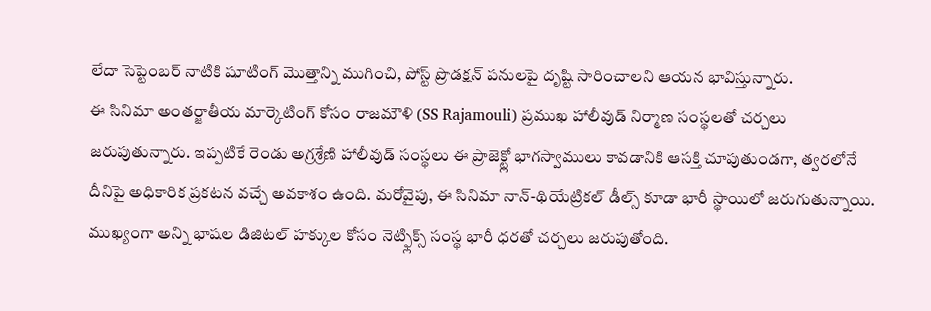లేదా సెప్టెంబర్ నాటికి షూటింగ్ మొత్తాన్ని ముగించి, పోస్ట్ ప్రొడక్షన్ పనులపై దృష్టి సారించాలని ఆయన భావిస్తున్నారు.
ఈ సినిమా అంతర్జాతీయ మార్కెటింగ్ కోసం రాజమౌళి (SS Rajamouli) ప్రముఖ హాలీవుడ్ నిర్మాణ సంస్థలతో చర్చలు జరుపుతున్నారు. ఇప్పటికే రెండు అగ్రశ్రేణి హాలీవుడ్ సంస్థలు ఈ ప్రాజెక్ట్లో భాగస్వాములు కావడానికి ఆసక్తి చూపుతుండగా, త్వరలోనే దీనిపై అధికారిక ప్రకటన వచ్చే అవకాశం ఉంది. మరోవైపు, ఈ సినిమా నాన్-థియేట్రికల్ డీల్స్ కూడా భారీ స్థాయిలో జరుగుతున్నాయి. ముఖ్యంగా అన్ని భాషల డిజిటల్ హక్కుల కోసం నెట్ఫ్లిక్స్ సంస్థ భారీ ధరతో చర్చలు జరుపుతోంది.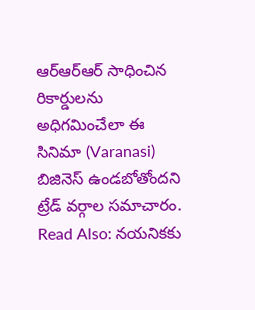ఆర్ఆర్ఆర్ సాధించిన రికార్డులను అధిగమించేలా ఈ సినిమా (Varanasi) బిజినెస్ ఉండబోతోందని ట్రేడ్ వర్గాల సమాచారం.
Read Also: నయనికకు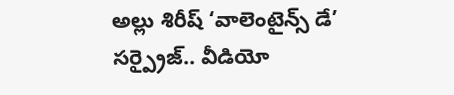అల్లు శిరీష్ ‘వాలెంటైన్స్ డే’ సర్ప్రైజ్.. వీడియో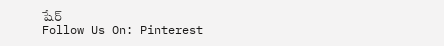షేర్
Follow Us On: Pinterest